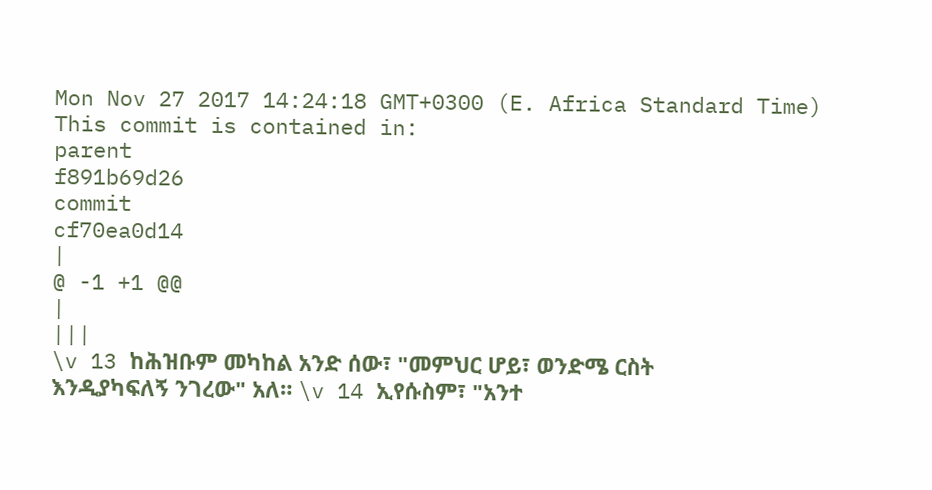Mon Nov 27 2017 14:24:18 GMT+0300 (E. Africa Standard Time)
This commit is contained in:
parent
f891b69d26
commit
cf70ea0d14
|
@ -1 +1 @@
|
|||
\v 13 ከሕዝቡም መካከል አንድ ሰው፣ "መምህር ሆይ፣ ወንድሜ ርስት እንዲያካፍለኝ ንገረው" አለ። \v 14 ኢየሱስም፣ "አንተ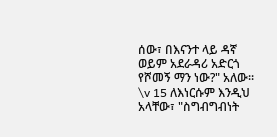ሰው፣ በእናንተ ላይ ዳኛ ወይም አደራዳሪ አድርጎ የሾመኝ ማን ነው?" አለው። \v 15 ለእነርሱም እንዲህ አላቸው፣ "ስግብግብነት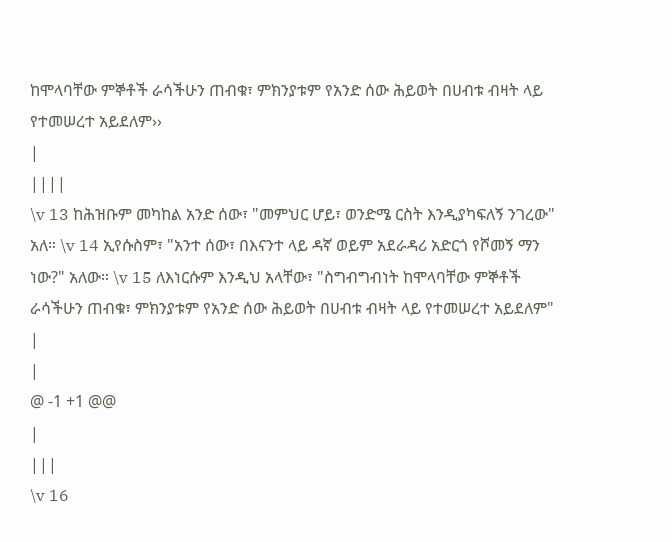ከሞላባቸው ምኞቶች ራሳችሁን ጠብቁ፣ ምክንያቱም የአንድ ሰው ሕይወት በሀብቱ ብዛት ላይ የተመሠረተ አይደለም››
|
||||
\v 13 ከሕዝቡም መካከል አንድ ሰው፣ "መምህር ሆይ፣ ወንድሜ ርስት እንዲያካፍለኝ ንገረው" አለ። \v 14 ኢየሱስም፣ "አንተ ሰው፣ በእናንተ ላይ ዳኛ ወይም አደራዳሪ አድርጎ የሾመኝ ማን ነው?" አለው። \v 15 ለእነርሱም እንዲህ አላቸው፣ "ስግብግብነት ከሞላባቸው ምኞቶች ራሳችሁን ጠብቁ፣ ምክንያቱም የአንድ ሰው ሕይወት በሀብቱ ብዛት ላይ የተመሠረተ አይደለም"
|
|
@ -1 +1 @@
|
|||
\v 16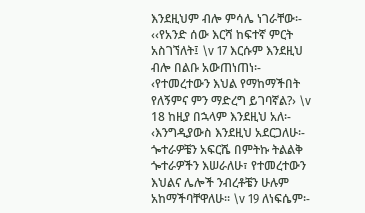እንደዚህም ብሎ ምሳሌ ነገራቸው፡- ‹‹የአንድ ሰው እርሻ ከፍተኛ ምርት አስገኘለት፤ \v 17 እርሱም እንደዚህ ብሎ በልቡ አውጠነጠነ፡- ‹የተመረተውን እህል የማከማችበት የለኝምና ምን ማድረግ ይገባኛል?› \v 18 ከዚያ በኋላም እንደዚህ አለ፡- ‹እንግዲያውስ እንደዚህ አደርጋለሁ፡- ጐተራዎቼን አፍርሼ በምትኩ ትልልቅ ጐተራዎችን እሠራለሁ፣ የተመረተውን እህልና ሌሎች ንብረቶቼን ሁሉም አከማችባቸዋለሁ፡፡ \v 19 ለነፍሴም፡-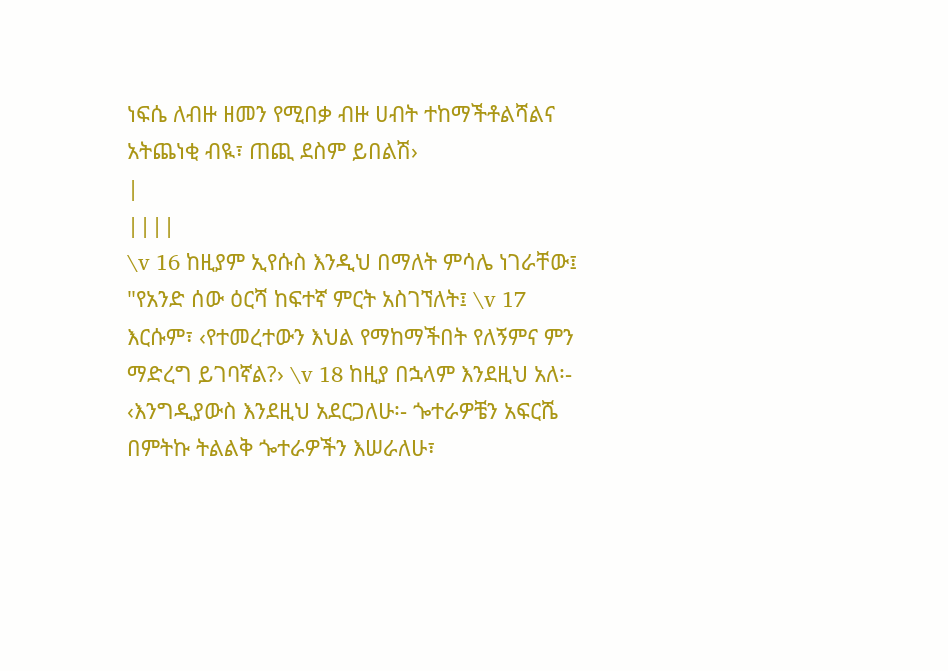ነፍሴ ለብዙ ዘመን የሚበቃ ብዙ ሀብት ተከማችቶልሻልና አትጨነቂ ብዪ፣ ጠጪ ደስም ይበልሽ›
|
||||
\v 16 ከዚያም ኢየሱስ እንዲህ በማለት ምሳሌ ነገራቸው፤ "የአንድ ሰው ዕርሻ ከፍተኛ ምርት አስገኘለት፤ \v 17 እርሱም፣ ‹የተመረተውን እህል የማከማችበት የለኝምና ምን ማድረግ ይገባኛል?› \v 18 ከዚያ በኋላም እንደዚህ አለ፡- ‹እንግዲያውስ እንደዚህ አደርጋለሁ፡- ጐተራዎቼን አፍርሼ በምትኩ ትልልቅ ጐተራዎችን እሠራለሁ፣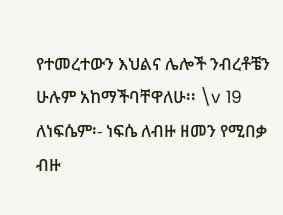የተመረተውን እህልና ሌሎች ንብረቶቼን ሁሉም አከማችባቸዋለሁ፡፡ \v 19 ለነፍሴም፡- ነፍሴ ለብዙ ዘመን የሚበቃ ብዙ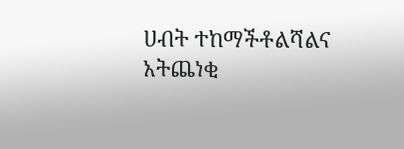ሀብት ተከማችቶልሻልና አትጨነቂ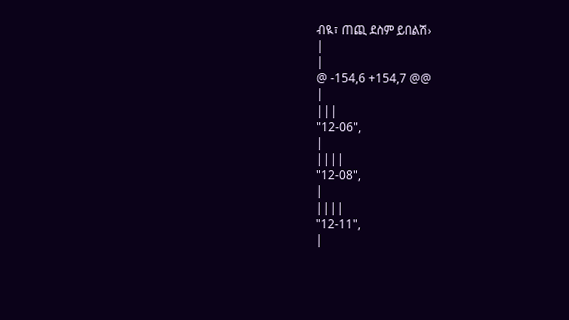ብዪ፣ ጠጪ ደስም ይበልሽ›
|
|
@ -154,6 +154,7 @@
|
|||
"12-06",
|
||||
"12-08",
|
||||
"12-11",
|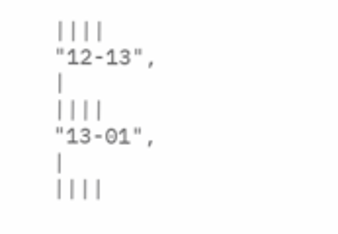||||
"12-13",
|
||||
"13-01",
|
||||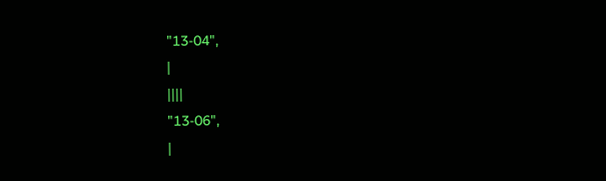"13-04",
|
||||
"13-06",
|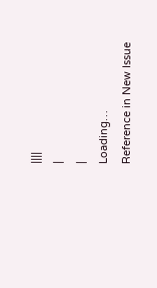||||
|
|
Loading…
Reference in New Issue